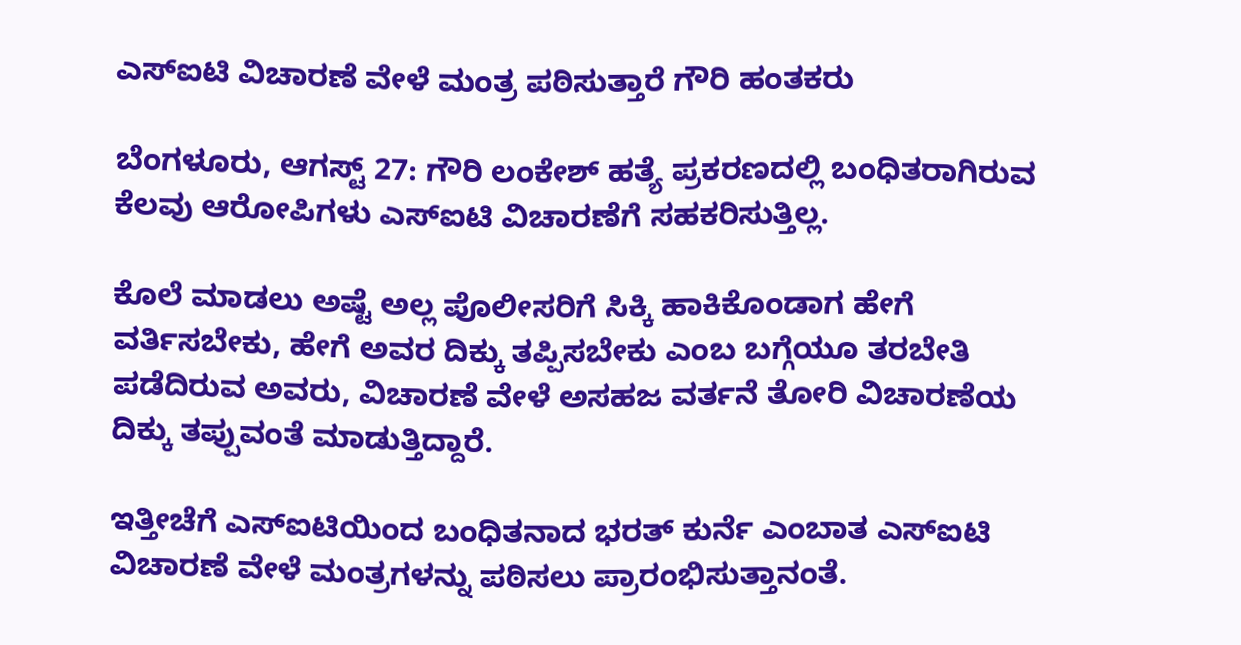ಎಸ್‌ಐಟಿ ವಿಚಾರಣೆ ವೇಳೆ ಮಂತ್ರ ಪಠಿಸುತ್ತಾರೆ ಗೌರಿ ಹಂತಕರು

ಬೆಂಗಳೂರು, ಆಗಸ್ಟ್ 27: ಗೌರಿ ಲಂಕೇಶ್ ಹತ್ಯೆ ಪ್ರಕರಣದಲ್ಲಿ ಬಂಧಿತರಾಗಿರುವ ಕೆಲವು ಆರೋಪಿಗಳು ಎಸ್‌ಐಟಿ ವಿಚಾರಣೆಗೆ ಸಹಕರಿಸುತ್ತಿಲ್ಲ.

ಕೊಲೆ ಮಾಡಲು ಅಷ್ಟೆ ಅಲ್ಲ ಪೊಲೀಸರಿಗೆ ಸಿಕ್ಕಿ ಹಾಕಿಕೊಂಡಾಗ ಹೇಗೆ ವರ್ತಿಸಬೇಕು, ಹೇಗೆ ಅವರ ದಿಕ್ಕು ತಪ್ಪಿಸಬೇಕು ಎಂಬ ಬಗ್ಗೆಯೂ ತರಬೇತಿ ಪಡೆದಿರುವ ಅವರು, ವಿಚಾರಣೆ ವೇಳೆ ಅಸಹಜ ವರ್ತನೆ ತೋರಿ ವಿಚಾರಣೆಯ ದಿಕ್ಕು ತಪ್ಪುವಂತೆ ಮಾಡುತ್ತಿದ್ದಾರೆ.

ಇತ್ತೀಚೆಗೆ ಎಸ್‌ಐಟಿಯಿಂದ ಬಂಧಿತನಾದ ಭರತ್ ಕುರ್ನೆ ಎಂಬಾತ ಎಸ್‌ಐಟಿ ವಿಚಾರಣೆ ವೇಳೆ ಮಂತ್ರಗಳನ್ನು ಪಠಿಸಲು ಪ್ರಾರಂಭಿಸುತ್ತಾನಂತೆ.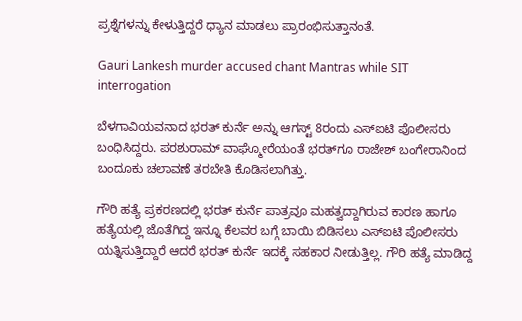ಪ್ರಶ್ನೆಗಳನ್ನು ಕೇಳುತ್ತಿದ್ದರೆ ಧ್ಯಾನ ಮಾಡಲು ಪ್ರಾರಂಭಿಸುತ್ತಾನಂತೆ.

Gauri Lankesh murder accused chant Mantras while SIT interrogation

ಬೆಳಗಾವಿಯವನಾದ ಭರತ್ ಕುರ್ನೆ ಅನ್ನು ಆಗಸ್ಟ್‌ 8ರಂದು ಎಸ್‌ಐಟಿ ಪೊಲೀಸರು ಬಂಧಿಸಿದ್ದರು. ಪರಶುರಾಮ್ ವಾಘ್ಮೋರೆಯಂತೆ ಭರತ್‌ಗೂ ರಾಜೇಶ್ ಬಂಗೇರಾನಿಂದ ಬಂದೂಕು ಚಲಾವಣೆ ತರಬೇತಿ ಕೊಡಿಸಲಾಗಿತ್ತು.

ಗೌರಿ ಹತ್ಯೆ ಪ್ರಕರಣದಲ್ಲಿ ಭರತ್ ಕುರ್ನೆ ಪಾತ್ರವೂ ಮಹತ್ವದ್ದಾಗಿರುವ ಕಾರಣ ಹಾಗೂ ಹತ್ಯೆಯಲ್ಲಿ ಜೊತೆಗಿದ್ದ ಇನ್ನೂ ಕೆಲವರ ಬಗ್ಗೆ ಬಾಯಿ ಬಿಡಿಸಲು ಎಸ್‌ಐಟಿ ಪೊಲೀಸರು ಯತ್ನಿಸುತ್ತಿದ್ದಾರೆ ಆದರೆ ಭರತ್ ಕುರ್ನೆ ಇದಕ್ಕೆ ಸಹಕಾರ ನೀಡುತ್ತಿಲ್ಲ. ಗೌರಿ ಹತ್ಯೆ ಮಾಡಿದ್ದ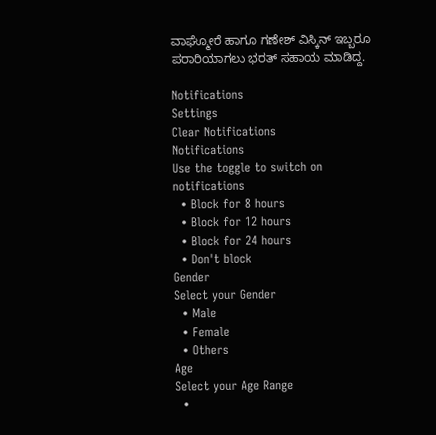ವಾಘ್ಮೋರೆ ಹಾಗೂ ಗಣೇಶ್ ವಿಸ್ಕಿನ್ ಇಬ್ಬರೂ ಪರಾರಿಯಾಗಲು ಭರತ್ ಸಹಾಯ ಮಾಡಿದ್ದ.

Notifications
Settings
Clear Notifications
Notifications
Use the toggle to switch on notifications
  • Block for 8 hours
  • Block for 12 hours
  • Block for 24 hours
  • Don't block
Gender
Select your Gender
  • Male
  • Female
  • Others
Age
Select your Age Range
  •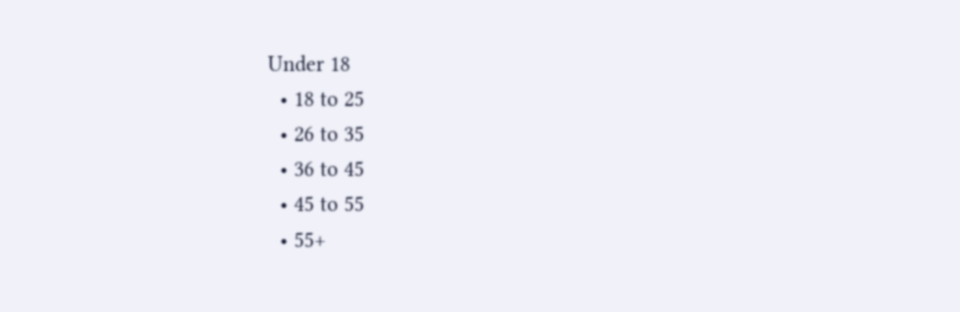Under 18
  • 18 to 25
  • 26 to 35
  • 36 to 45
  • 45 to 55
  • 55+